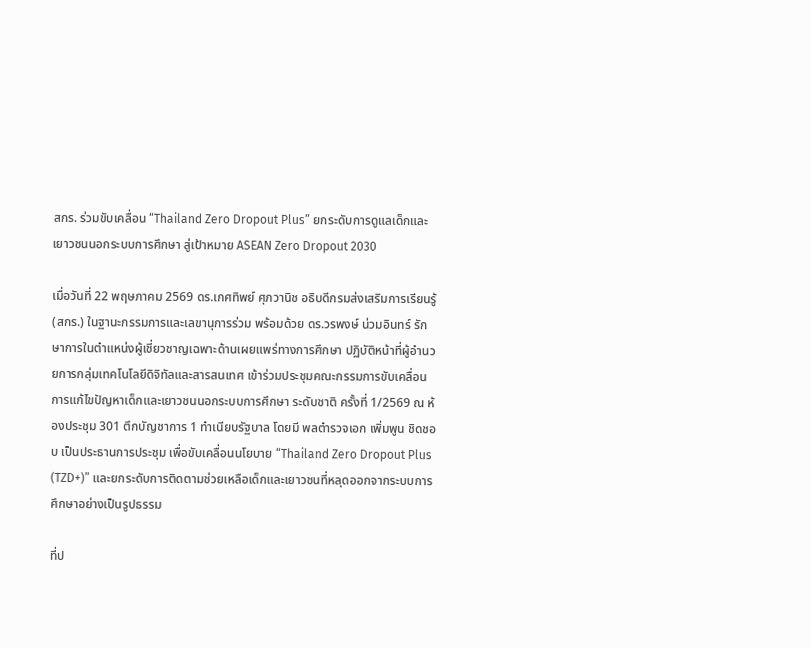สกร. ร่วมขับเคลื่อน “Thailand Zero Dropout Plus” ยกระดับการดูแลเด็กและเยาวชนนอกระบบการศึกษา สู่เป้าหมาย ASEAN Zero Dropout 2030

เมื่อวันที่ 22 พฤษภาคม 2569 ดร.เกศทิพย์ ศุภวานิช อธิบดีกรมส่งเสริมการเรียนรู้ (สกร.) ในฐานะกรรมการและเลขานุการร่วม พร้อมด้วย ดร.วรพงษ์ น่วมอินทร์ รักษาการในตำแหน่งผู้เชี่ยวชาญเฉพาะด้านเผยแพร่ทางการศึกษา ปฏิบัติหน้าที่ผู้อำนวยการกลุ่มเทคโนโลยีดิจิทัลและสารสนเทศ เข้าร่วมประชุมคณะกรรมการขับเคลื่อนการแก้ไขปัญหาเด็กและเยาวชนนอกระบบการศึกษา ระดับชาติ ครั้งที่ 1/2569 ณ ห้องประชุม 301 ตึกบัญชาการ 1 ทำเนียบรัฐบาล โดยมี พลตำรวจเอก เพิ่มพูน ชิดชอบ เป็นประธานการประชุม เพื่อขับเคลื่อนนโยบาย “Thailand Zero Dropout Plus (TZD+)” และยกระดับการติดตามช่วยเหลือเด็กและเยาวชนที่หลุดออกจากระบบการศึกษาอย่างเป็นรูปธรรม

ที่ป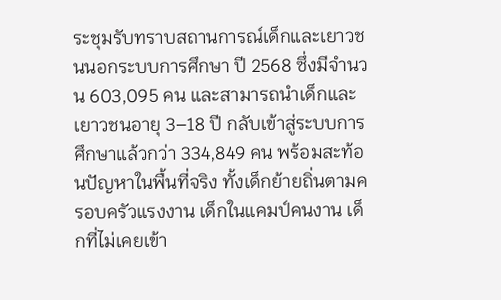ระชุมรับทราบสถานการณ์เด็กและเยาวชนนอกระบบการศึกษา ปี 2568 ซึ่งมีจำนวน 603,095 คน และสามารถนำเด็กและเยาวชนอายุ 3–18 ปี กลับเข้าสู่ระบบการศึกษาแล้วกว่า 334,849 คน พร้อมสะท้อนปัญหาในพื้นที่จริง ทั้งเด็กย้ายถิ่นตามครอบครัวแรงงาน เด็กในแคมป์คนงาน เด็กที่ไม่เคยเข้า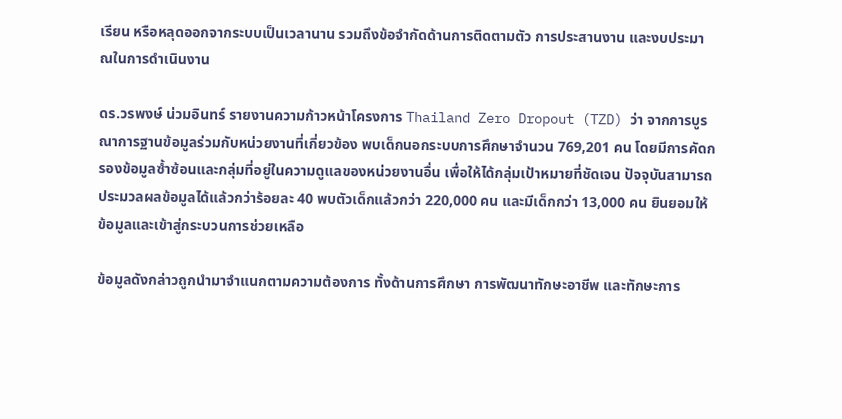เรียน หรือหลุดออกจากระบบเป็นเวลานาน รวมถึงข้อจำกัดด้านการติดตามตัว การประสานงาน และงบประมาณในการดำเนินงาน

ดร.วรพงษ์ น่วมอินทร์ รายงานความก้าวหน้าโครงการ Thailand Zero Dropout (TZD) ว่า จากการบูรณาการฐานข้อมูลร่วมกับหน่วยงานที่เกี่ยวข้อง พบเด็กนอกระบบการศึกษาจำนวน 769,201 คน โดยมีการคัดกรองข้อมูลซ้ำซ้อนและกลุ่มที่อยู่ในความดูแลของหน่วยงานอื่น เพื่อให้ได้กลุ่มเป้าหมายที่ชัดเจน ปัจจุบันสามารถประมวลผลข้อมูลได้แล้วกว่าร้อยละ 40 พบตัวเด็กแล้วกว่า 220,000 คน และมีเด็กกว่า 13,000 คน ยินยอมให้ข้อมูลและเข้าสู่กระบวนการช่วยเหลือ

ข้อมูลดังกล่าวถูกนำมาจำแนกตามความต้องการ ทั้งด้านการศึกษา การพัฒนาทักษะอาชีพ และทักษะการ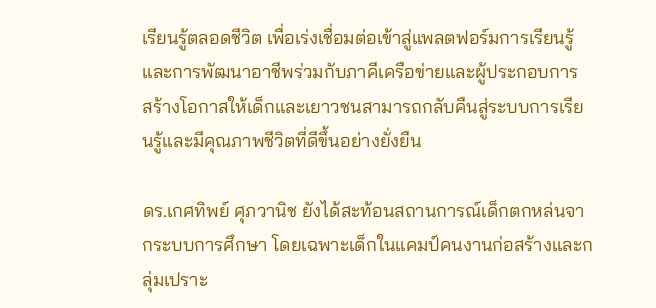เรียนรู้ตลอดชีวิต เพื่อเร่งเชื่อมต่อเข้าสู่แพลตฟอร์มการเรียนรู้และการพัฒนาอาชีพร่วมกับภาคีเครือข่ายและผู้ประกอบการ สร้างโอกาสให้เด็กและเยาวชนสามารถกลับคืนสู่ระบบการเรียนรู้และมีคุณภาพชีวิตที่ดีขึ้นอย่างยั่งยืน

ดร.เกศทิพย์ ศุภวานิช ยังได้สะท้อนสถานการณ์เด็กตกหล่นจากระบบการศึกษา โดยเฉพาะเด็กในแคมป์คนงานก่อสร้างและกลุ่มเปราะ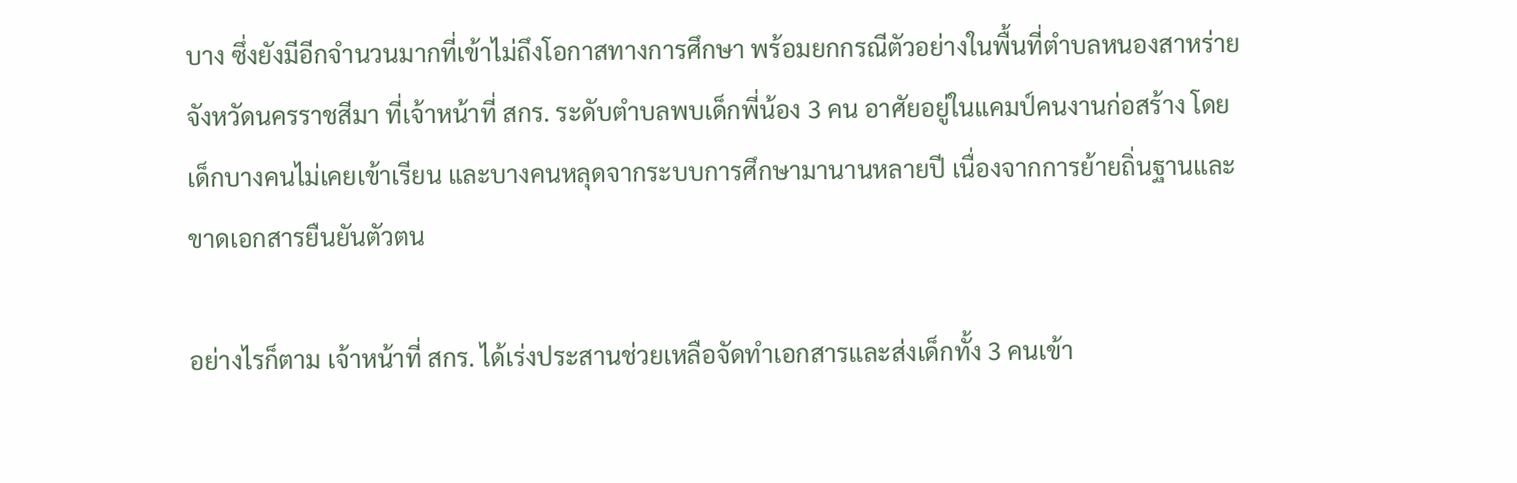บาง ซึ่งยังมีอีกจำนวนมากที่เข้าไม่ถึงโอกาสทางการศึกษา พร้อมยกกรณีตัวอย่างในพื้นที่ตำบลหนองสาหร่าย จังหวัดนครราชสีมา ที่เจ้าหน้าที่ สกร. ระดับตำบลพบเด็กพี่น้อง 3 คน อาศัยอยู่ในแคมป์คนงานก่อสร้าง โดยเด็กบางคนไม่เคยเข้าเรียน และบางคนหลุดจากระบบการศึกษามานานหลายปี เนื่องจากการย้ายถิ่นฐานและขาดเอกสารยืนยันตัวตน

อย่างไรก็ตาม เจ้าหน้าที่ สกร. ได้เร่งประสานช่วยเหลือจัดทำเอกสารและส่งเด็กทั้ง 3 คนเข้า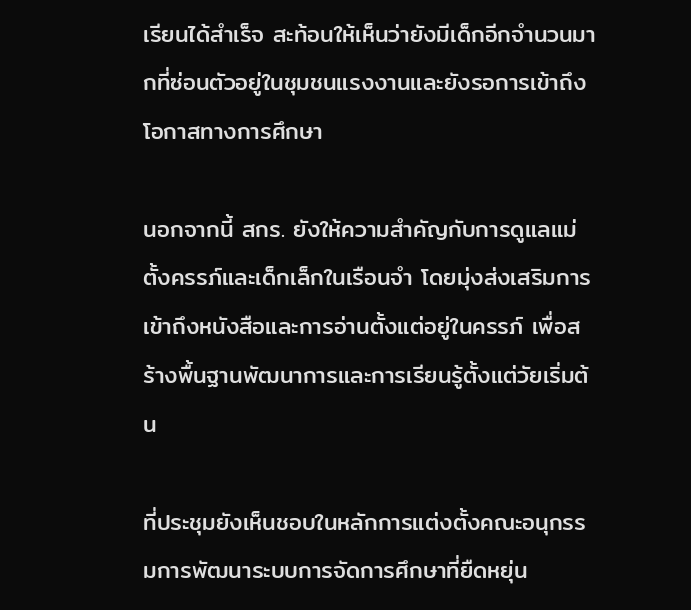เรียนได้สำเร็จ สะท้อนให้เห็นว่ายังมีเด็กอีกจำนวนมากที่ซ่อนตัวอยู่ในชุมชนแรงงานและยังรอการเข้าถึงโอกาสทางการศึกษา

นอกจากนี้ สกร. ยังให้ความสำคัญกับการดูแลแม่ตั้งครรภ์และเด็กเล็กในเรือนจำ โดยมุ่งส่งเสริมการเข้าถึงหนังสือและการอ่านตั้งแต่อยู่ในครรภ์ เพื่อสร้างพื้นฐานพัฒนาการและการเรียนรู้ตั้งแต่วัยเริ่มต้น

ที่ประชุมยังเห็นชอบในหลักการแต่งตั้งคณะอนุกรรมการพัฒนาระบบการจัดการศึกษาที่ยืดหยุ่น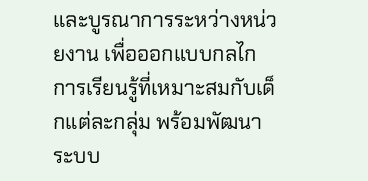และบูรณาการระหว่างหน่วยงาน เพื่อออกแบบกลไกการเรียนรู้ที่เหมาะสมกับเด็กแต่ละกลุ่ม พร้อมพัฒนาระบบ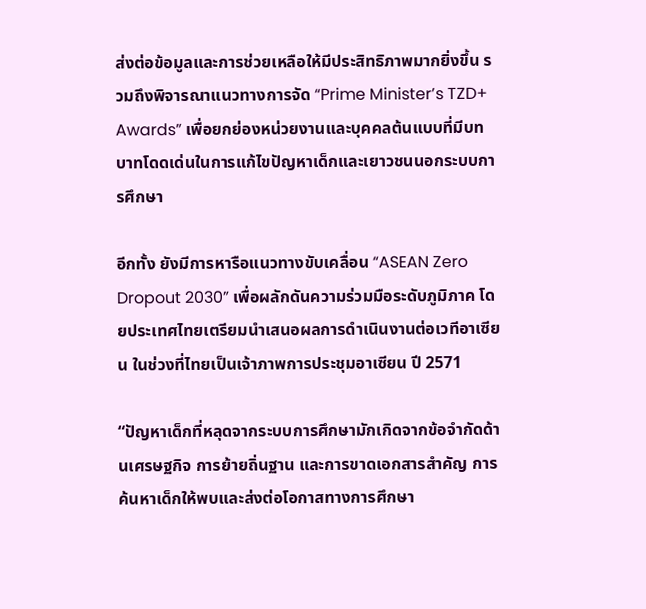ส่งต่อข้อมูลและการช่วยเหลือให้มีประสิทธิภาพมากยิ่งขึ้น รวมถึงพิจารณาแนวทางการจัด “Prime Minister’s TZD+ Awards” เพื่อยกย่องหน่วยงานและบุคคลต้นแบบที่มีบทบาทโดดเด่นในการแก้ไขปัญหาเด็กและเยาวชนนอกระบบการศึกษา

อีกทั้ง ยังมีการหารือแนวทางขับเคลื่อน “ASEAN Zero Dropout 2030” เพื่อผลักดันความร่วมมือระดับภูมิภาค โดยประเทศไทยเตรียมนำเสนอผลการดำเนินงานต่อเวทีอาเซียน ในช่วงที่ไทยเป็นเจ้าภาพการประชุมอาเซียน ปี 2571

“ปัญหาเด็กที่หลุดจากระบบการศึกษามักเกิดจากข้อจำกัดด้านเศรษฐกิจ การย้ายถิ่นฐาน และการขาดเอกสารสำคัญ การค้นหาเด็กให้พบและส่งต่อโอกาสทางการศึกษา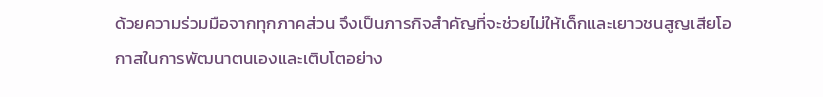ด้วยความร่วมมือจากทุกภาคส่วน จึงเป็นภารกิจสำคัญที่จะช่วยไม่ให้เด็กและเยาวชนสูญเสียโอกาสในการพัฒนาตนเองและเติบโตอย่าง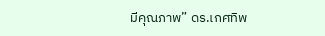มีคุณภาพ” ดร.เกศทิพ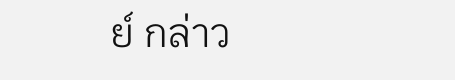ย์ กล่าว